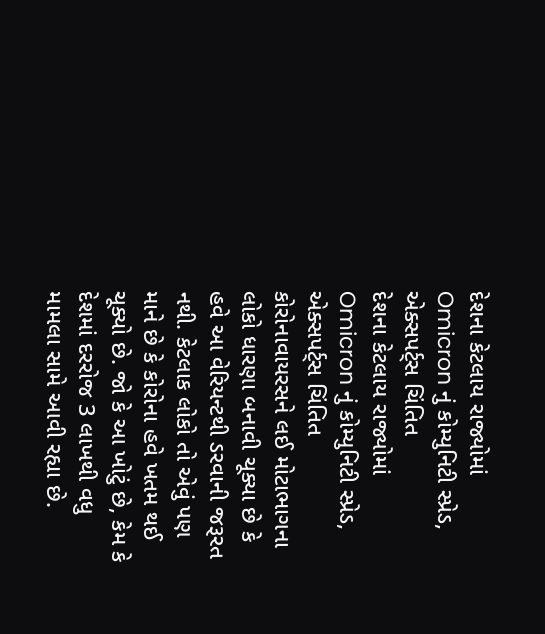દેશના કેટલાય રાજ્યોમાં Omicron નું કોમ્યુનિટી સ્પ્રેડ, એક્સપર્ટ્સ ચિંતિત
દેશના કેટલાય રાજ્યોમાં Omicron નું કોમ્યુનિટી સ્પ્રેડ, એક્સપર્ટ્સ ચિંતિત
કોરોનાવાયરસને લઈ મોટાભાગના લોકો ધારણા બનાવી ચૂક્યા છે કે હવે આ વેરિયન્ટથી ડરવાની જરૂરત નથી. કેટલાક લોકો તો એવું પણ માને છે કે કોરોના હવે ખતમ થઈ ચૂક્યો છે. જો કે આ ખોટું છે, કેમ કે દેશમાં દરરોજ 3 લાખથી વધુ મામલા સામે આવી રહ્યા છે.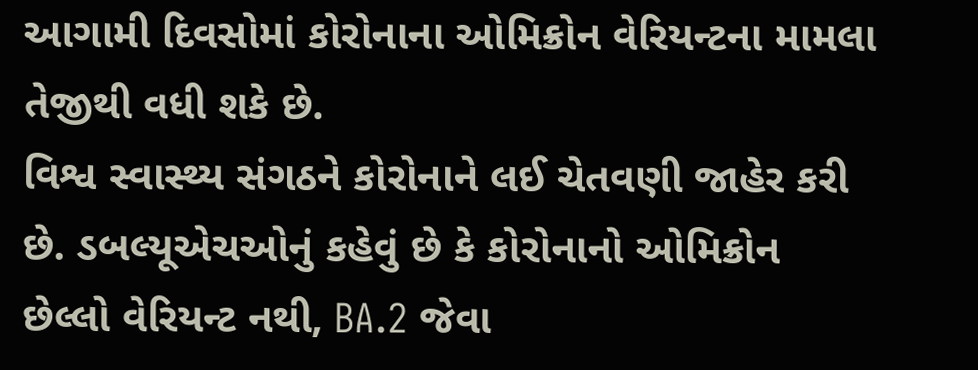આગામી દિવસોમાં કોરોનાના ઓમિક્રોન વેરિયન્ટના મામલા તેજીથી વધી શકે છે.
વિશ્વ સ્વાસ્થ્ય સંગઠને કોરોનાને લઈ ચેતવણી જાહેર કરી છે. ડબલ્યૂએચઓનું કહેવું છે કે કોરોનાનો ઓમિક્રોન છેલ્લો વેરિયન્ટ નથી, BA.2 જેવા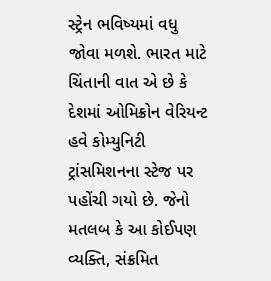સ્ટ્રેન ભવિષ્યમાં વધુ જોવા મળશે. ભારત માટે ચિંતાની વાત એ છે કે દેશમાં ઓમિક્રોન વેરિયન્ટ હવે કોમ્યુનિટી ટ્રાંસમિશનના સ્ટેજ પર પહોંચી ગયો છે. જેનો મતલબ કે આ કોઈપણ વ્યક્તિ, સંક્રમિત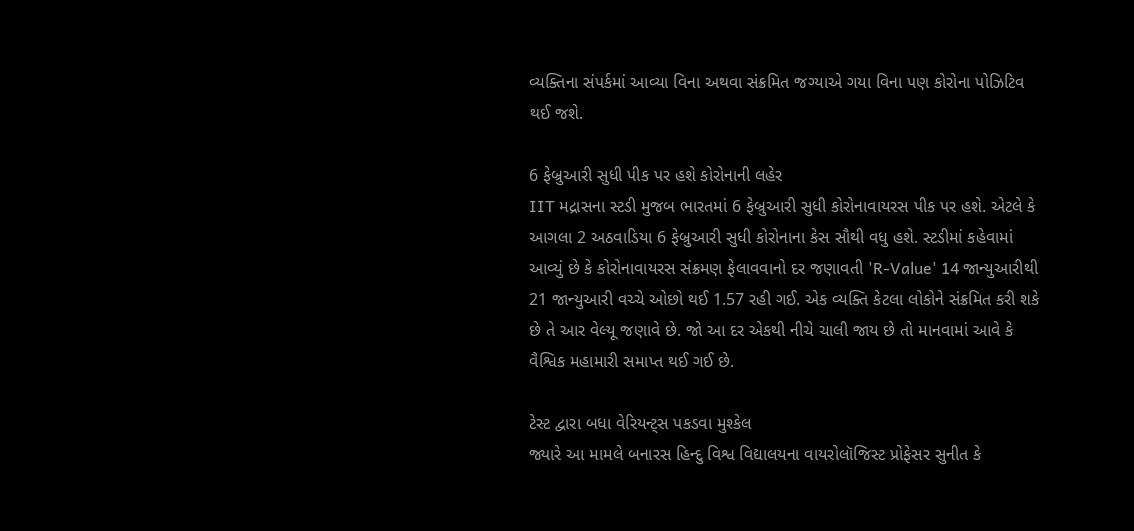વ્યક્તિના સંપર્કમાં આવ્યા વિના અથવા સંક્રમિત જગ્યાએ ગયા વિના પણ કોરોના પોઝિટિવ થઈ જશે.

6 ફેબ્રુઆરી સુધી પીક પર હશે કોરોનાની લહેર
IIT મદ્રાસના સ્ટડી મુજબ ભારતમાં 6 ફેબ્રુઆરી સુધી કોરોનાવાયરસ પીક પર હશે. એટલે કે આગલા 2 અઠવાડિયા 6 ફેબ્રુઆરી સુધી કોરોનાના કેસ સૌથી વધુ હશે. સ્ટડીમાં કહેવામાં આવ્યું છે કે કોરોનાવાયરસ સંક્રમણ ફેલાવવાનો દર જણાવતી 'R-Value' 14 જાન્યુઆરીથી 21 જાન્યુઆરી વચ્ચે ઓછો થઈ 1.57 રહી ગઈ. એક વ્યક્તિ કેટલા લોકોને સંક્રમિત કરી શકે છે તે આર વેલ્યૂ જણાવે છે. જો આ દર એકથી નીચે ચાલી જાય છે તો માનવામાં આવે કે વૈશ્વિક મહામારી સમાપ્ત થઈ ગઈ છે.

ટેસ્ટ દ્વારા બધા વેરિયન્ટ્સ પકડવા મુશ્કેલ
જ્યારે આ મામલે બનારસ હિન્દુ વિશ્વ વિદ્યાલયના વાયરોલૉજિસ્ટ પ્રોફેસર સુનીત કે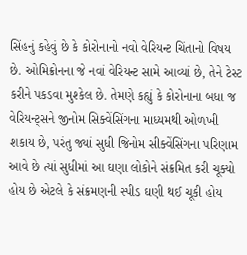સિંહનું કહેવું છે કે કોરોનાનો નવો વેરિયન્ટ ચિંતાનો વિષય છે. ઓમિક્રોનના જે નવાં વેરિયન્ટ સામે આવ્યાં છે, તેને ટેસ્ટ કરીને પકડવા મુશ્કેલ છે. તેમણે કહ્યું કે કોરોનાના બધા જ વેરિયન્ટ્સને જીનોમ સિક્વેંસિંગના માધ્યમથી ઓળખી શકાય છે, પરંતુ જ્યાં સુધી જિનોમ સીક્વેંસિંગના પરિણામ આવે છે ત્યાં સુધીમાં આ ઘણા લોકોને સંક્રમિત કરી ચૂક્યો હોય છે એટલે કે સંક્રમણની સ્પીડ ઘણી થઈ ચૂકી હોય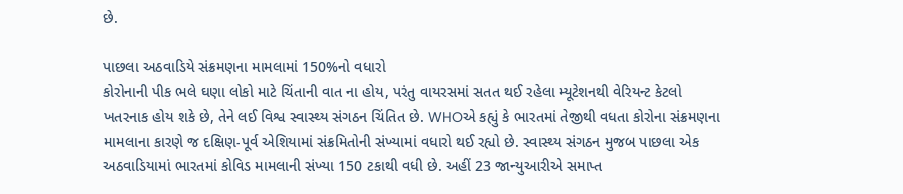છે.

પાછલા અઠવાડિયે સંક્રમણના મામલામાં 150%નો વધારો
કોરોનાની પીક ભલે ઘણા લોકો માટે ચિંતાની વાત ના હોય, પરંતુ વાયરસમાં સતત થઈ રહેલા મ્યૂટેશનથી વેરિયન્ટ કેટલો ખતરનાક હોય શકે છે, તેને લઈ વિશ્વ સ્વાસ્થ્ય સંગઠન ચિંતિત છે. WHOએ કહ્યું કે ભારતમાં તેજીથી વધતા કોરોના સંક્રમણના મામલાના કારણે જ દક્ષિણ-પૂર્વ એશિયામાં સંક્રમિતોની સંખ્યામાં વધારો થઈ રહ્યો છે. સ્વાસ્થ્ય સંગઠન મુજબ પાછલા એક અઠવાડિયામાં ભારતમાં કોવિડ મામલાની સંખ્યા 150 ટકાથી વધી છે. અહીં 23 જાન્યુઆરીએ સમાપ્ત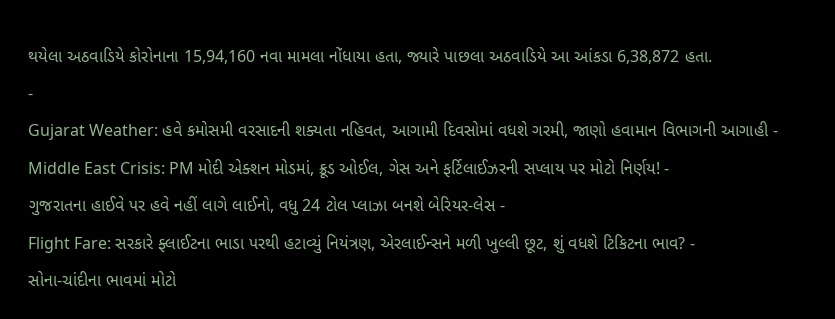થયેલા અઠવાડિયે કોરોનાના 15,94,160 નવા મામલા નોંધાયા હતા, જ્યારે પાછલા અઠવાડિયે આ આંકડા 6,38,872 હતા.
-
Gujarat Weather: હવે કમોસમી વરસાદની શક્યતા નહિવત, આગામી દિવસોમાં વધશે ગરમી, જાણો હવામાન વિભાગની આગાહી -
Middle East Crisis: PM મોદી એક્શન મોડમાં, ક્રૂડ ઓઈલ, ગેસ અને ફર્ટિલાઈઝરની સપ્લાય પર મોટો નિર્ણય! -
ગુજરાતના હાઈવે પર હવે નહીં લાગે લાઈનો, વધુ 24 ટોલ પ્લાઝા બનશે બેરિયર-લેસ -
Flight Fare: સરકારે ફ્લાઈટના ભાડા પરથી હટાવ્યું નિયંત્રણ, એરલાઈન્સને મળી ખુલ્લી છૂટ, શું વધશે ટિકિટના ભાવ? -
સોના-ચાંદીના ભાવમાં મોટો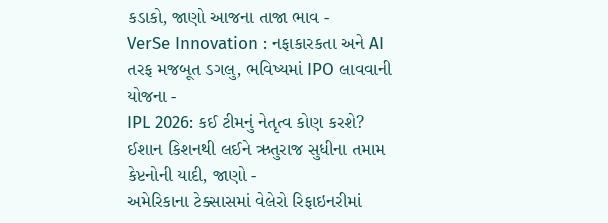કડાકો, જાણો આજના તાજા ભાવ -
VerSe Innovation : નફાકારકતા અને AI તરફ મજબૂત ડગલુ, ભવિષ્યમાં IPO લાવવાની યોજના -
IPL 2026: કઈ ટીમનું નેતૃત્વ કોણ કરશે? ઈશાન કિશનથી લઈને ઋતુરાજ સુધીના તમામ કેપ્ટનોની યાદી, જાણો -
અમેરિકાના ટેક્સાસમાં વેલેરો રિફાઇનરીમાં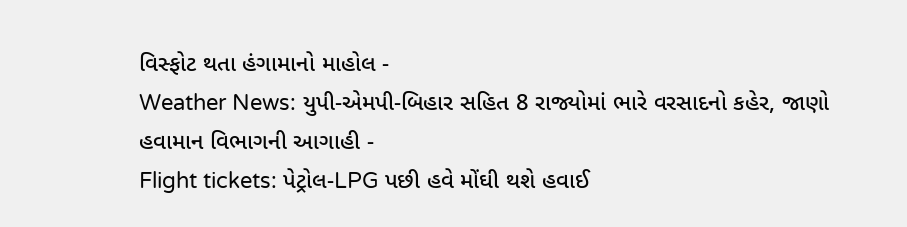વિસ્ફોટ થતા હંગામાનો માહોલ -
Weather News: યુપી-એમપી-બિહાર સહિત 8 રાજ્યોમાં ભારે વરસાદનો કહેર, જાણો હવામાન વિભાગની આગાહી -
Flight tickets: પેટ્રોલ-LPG પછી હવે મોંઘી થશે હવાઈ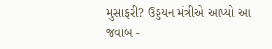મુસાફરી? ઉડ્ડયન મંત્રીએ આપ્યો આ જવાબ -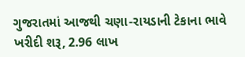ગુજરાતમાં આજથી ચણા-રાયડાની ટેકાના ભાવે ખરીદી શરૂ, 2.96 લાખ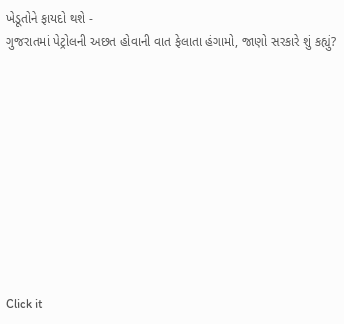ખેડૂતોને ફાયદો થશે -
ગુજરાતમાં પેટ્રોલની અછત હોવાની વાત ફેલાતા હંગામો, જાણો સરકારે શું કહ્યું?










Click it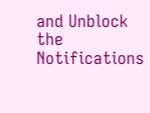and Unblock the Notifications